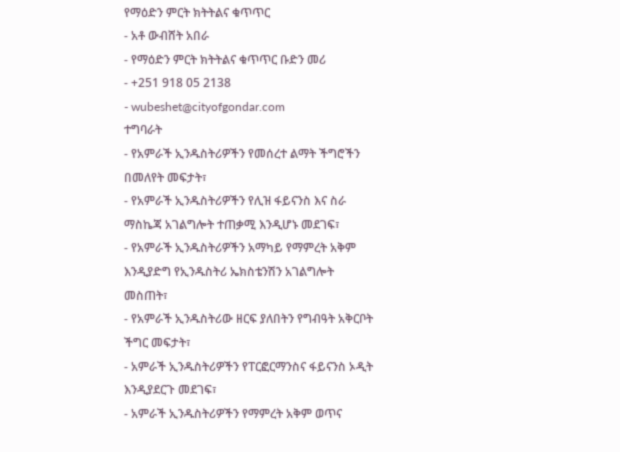የማዕድን ምርት ክትትልና ቁጥጥር
- አቶ ውብሸት አበራ
- የማዕድን ምርት ክትትልና ቁጥጥር ቡድን መሪ
- +251 918 05 2138
- wubeshet@cityofgondar.com
ተግባራት
- የአምራች ኢንዱስትሪዎችን የመሰረተ ልማት ችግሮችን በመለየት መፍታት፣
- የአምራች ኢንዱስትሪዎችን የሊዝ ፋይናንስ እና ስራ ማስኬጃ አገልግሎት ተጠቃሚ እንዲሆኑ መደገፍ፣
- የአምራች ኢንዱስትሪዎችን አማካይ የማምረት አቅም እንዲያድግ የኢንዱስትሪ ኤክስቴንሽን አገልግሎት መስጠት፣
- የአምራች ኢንዱስትሪው ዘርፍ ያለበትን የግብዓት አቅርቦት ችግር መፍታት፣
- አምራች ኢንዱስትሪዎችን የፐርፎርማንስና ፋይናንስ ኦዲት እንዲያደርጉ መደገፍ፣
- አምራች ኢንዱስትሪዎችን የማምረት አቅም ወጥና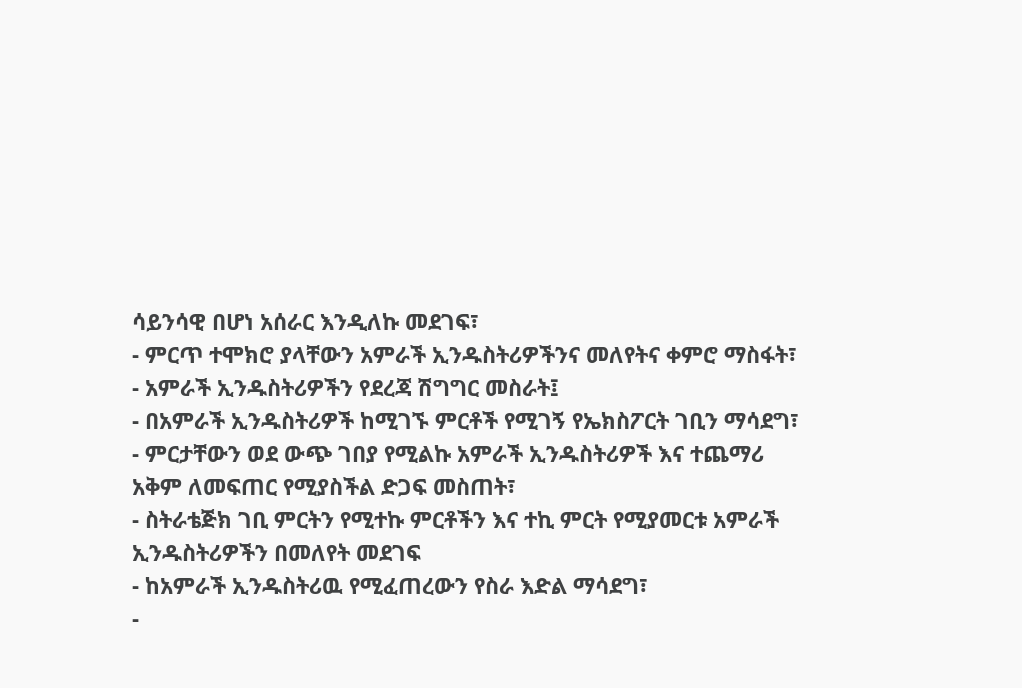ሳይንሳዊ በሆነ አሰራር እንዲለኩ መደገፍ፣
- ምርጥ ተሞክሮ ያላቸውን አምራች ኢንዱስትሪዎችንና መለየትና ቀምሮ ማስፋት፣
- አምራች ኢንዱስትሪዎችን የደረጃ ሽግግር መስራት፤
- በአምራች ኢንዱስትሪዎች ከሚገኙ ምርቶች የሚገኝ የኤክስፖርት ገቢን ማሳደግ፣
- ምርታቸውን ወደ ውጭ ገበያ የሚልኩ አምራች ኢንዱስትሪዎች እና ተጨማሪ አቅም ለመፍጠር የሚያስችል ድጋፍ መስጠት፣
- ስትራቴጅክ ገቢ ምርትን የሚተኩ ምርቶችን እና ተኪ ምርት የሚያመርቱ አምራች ኢንዱስትሪዎችን በመለየት መደገፍ
- ከአምራች ኢንዱስትሪዉ የሚፈጠረውን የስራ እድል ማሳደግ፣
-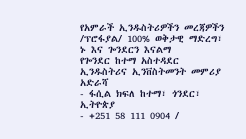የአምራች ኢንዱስትሪዎችን መረጃዎችን /ፕሮፋያል/ 100% ወቅታዊ ማድረግ፣
ኑ እና ጐንደርን እናልማ
የጐንደር ከተማ አስተዳደር ኢንዱስትሪና ኢንቨስትመንት መምሪያ
አድራሻ
- ፋሲል ክፍለ ከተማ፣ ጎንደር፣ ኢትዮጵያ
- +251 58 111 0904 /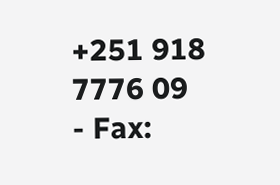+251 918 7776 09
- Fax: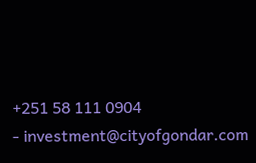+251 58 111 0904
- investment@cityofgondar.com